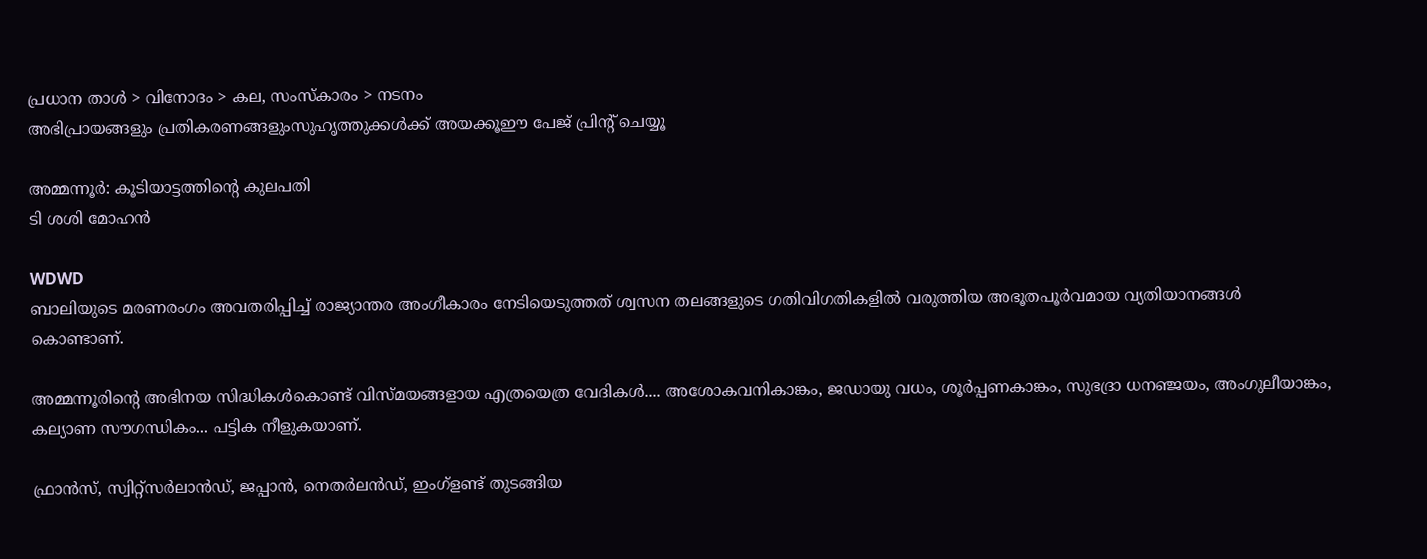പ്രധാന താള്‍ > വിനോദം > കല, സംസ്കാരം > നടനം
അഭിപ്രായങ്ങളും പ്രതികരണങ്ങളുംസുഹൃത്തുക്കള്‍ക്ക് അയക്കൂഈ പേജ് പ്രിന്‍റ് ചെയ്യൂ

അമ്മന്നൂര്‍: കൂടിയാട്ടത്തിന്‍റെ കുലപതി
ടി ശശി മോഹന്‍

WDWD
ബാലിയുടെ മരണരംഗം അവതരിപ്പിച്ച് രാജ്യാന്തര അംഗീകാരം നേടിയെടുത്തത് ശ്വസന തലങ്ങളുടെ ഗതിവിഗതികളില്‍ വരുത്തിയ അഭൂതപൂര്‍വമായ വ്യതിയാനങ്ങള്‍ കൊണ്ടാണ്.

അമ്മന്നൂരിന്‍റെ അഭിനയ സിദ്ധികള്‍കൊണ്ട് വിസ്മയങ്ങളായ എത്രയെത്ര വേദികള്‍.... അശോകവനികാങ്കം, ജഡായു വധം, ശൂര്‍പ്പണകാങ്കം, സുഭദ്രാ ധനഞ്ജയം, അംഗുലീയാങ്കം, കല്യാണ സൗഗന്ധികം... പട്ടിക നീളുകയാണ്.

ഫ്രാന്‍സ്, സ്വിറ്റ്സര്‍ലാന്‍ഡ്, ജപ്പാന്‍, നെതര്‍ലന്‍ഡ്, ഇംഗ്ളണ്ട് തുടങ്ങിയ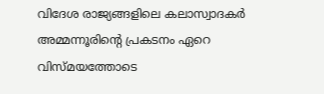വിദേശ രാജ്യങ്ങളിലെ കലാസ്വാദകര്‍ അമ്മന്നൂരിന്‍റെ പ്രകടനം ഏറെ വിസ്മയത്തോടെ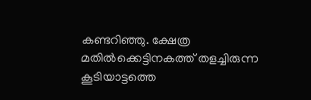കണ്ടറിഞ്ഞു. ക്ഷേത്ര മതില്‍ക്കെട്ടിനകത്ത് തളച്ചിരുന്ന കൂടിയാട്ടത്തെ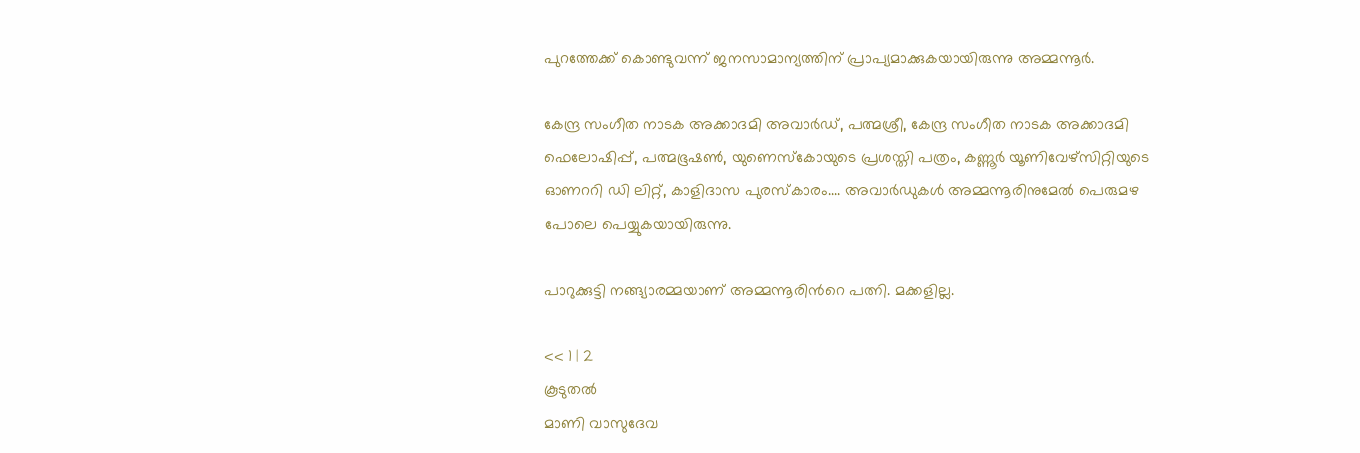പുറത്തേക്ക് കൊണ്ടുവന്ന് ജനസാമാന്യത്തിന് പ്രാപ്യമാക്കുകയായിരുന്നു അമ്മന്നൂര്‍.

കേന്ദ്ര സംഗീത നാടക അക്കാദമി അവാര്‍ഡ്, പത്മശ്രീ, കേന്ദ്ര സംഗീത നാടക അക്കാദമി ഫെലോഷിപ്പ്, പത്മഭൂഷണ്‍, യുണെസ്കോയുടെ പ്രശസ്തി പത്രം, കണ്ണൂര്‍ യൂണിവേഴ്സിറ്റിയുടെ ഓണററി ഡി ലിറ്റ്, കാളിദാസ പുരസ്കാരം.... അവാര്‍ഡുകള്‍ അമ്മന്നൂരിനുമേല്‍ പെരുമഴ പോലെ പെയ്യുകയായിരുന്നു.

പാറുക്കുട്ടി നങ്ങ്യാരമ്മയാണ് അമ്മന്നൂരിന്‍റെ പത്നി. മക്കളില്ല.

<< 1 | 2
കൂടുതല്‍
മാണി വാസുദേവ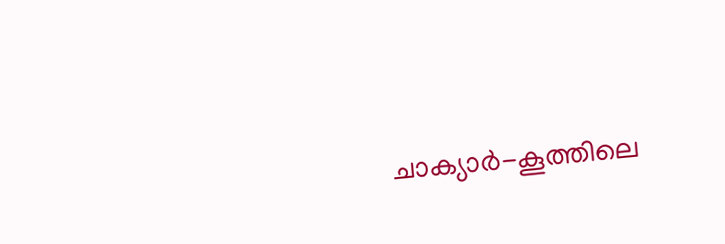ചാക്യാര്‍-കൂത്തിലെ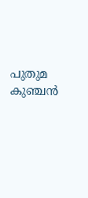പുതുമ
കുഞ്ചന്‍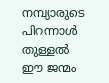നമ്പ്യാരുടെ പിറന്നാള്‍
തുള്ളല്‍
ഈ ജന്മം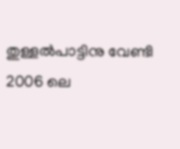തുള്ളല്‍പാട്ടിനു വേണ്ടി
2006 ലെ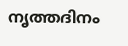നൃത്തദിനം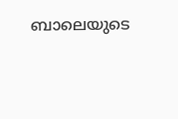ബാലെയുടെ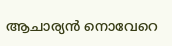ആചാര്യന്‍ നൊവേറെ